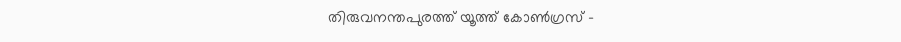തിരുവനന്തപുരത്ത് യൂത്ത് കോൺഗ്രസ് -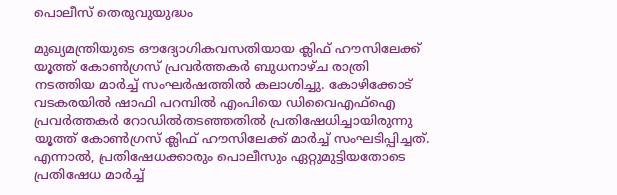പൊലീസ് തെരുവുയുദ്ധം

മുഖ്യമന്ത്രിയുടെ ഔദ്യോഗികവസതിയായ ക്ലിഫ് ഹൗസിലേക്ക് യൂത്ത് കോൺഗ്രസ് പ്രവർത്തകർ ബുധനാഴ്ച രാത്രി നടത്തിയ മാർച്ച് സംഘർഷത്തിൽ കലാശിച്ചു. കോഴിക്കോട് വടകരയിൽ ഷാഫി പറമ്പിൽ എംപിയെ ഡിവൈഎഫ്ഐ പ്രവർത്തകർ റോഡിൽതടഞ്ഞതിൽ പ്രതിഷേധിച്ചായിരുന്നു യൂത്ത് കോൺഗ്രസ് ക്ലിഫ് ഹൗസിലേക്ക് മാർച്ച് സംഘടിപ്പിച്ചത്. എന്നാൽ, പ്രതിഷേധക്കാരും പൊലീസും ഏറ്റുമുട്ടിയതോടെ പ്രതിഷേധ മാർച്ച്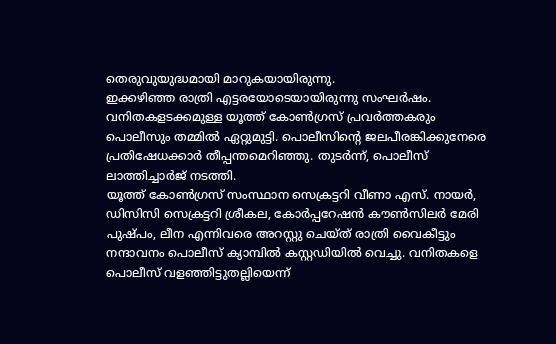തെരുവുയുദ്ധമായി മാറുകയായിരുന്നു.
ഇക്കഴിഞ്ഞ രാത്രി എട്ടരയോടെയായിരുന്നു സംഘർഷം. വനിതകളടക്കമുള്ള യൂത്ത് കോൺഗ്രസ് പ്രവർത്തകരും പൊലീസും തമ്മിൽ ഏറ്റുമുട്ടി. പൊലീസിന്റെ ജലപീരങ്കിക്കുനേരെ പ്രതിഷേധക്കാർ തീപ്പന്തമെറിഞ്ഞു. തുടർന്ന്, പൊലീസ് ലാത്തിച്ചാർജ് നടത്തി.
യൂത്ത് കോൺഗ്രസ് സംസ്ഥാന സെക്രട്ടറി വീണാ എസ്. നായർ, ഡിസിസി സെക്രട്ടറി ശ്രീകല, കോർപ്പറേഷൻ കൗൺസിലർ മേരി പുഷ്പം, ലീന എന്നിവരെ അറസ്റ്റു ചെയ്ത് രാത്രി വൈകീട്ടും നന്ദാവനം പൊലീസ് ക്യാമ്പിൽ കസ്റ്റഡിയിൽ വെച്ചു. വനിതകളെ പൊലീസ് വളഞ്ഞിട്ടുതല്ലിയെന്ന്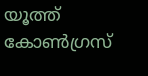യൂത്ത് കോൺഗ്രസ്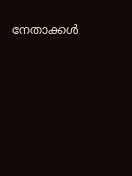നേതാക്കൾ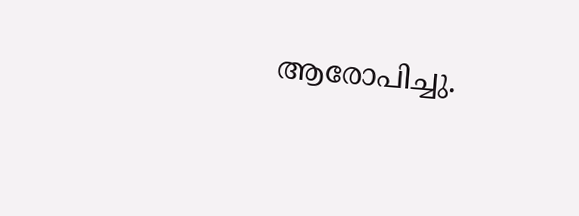ആരോപിച്ചു.